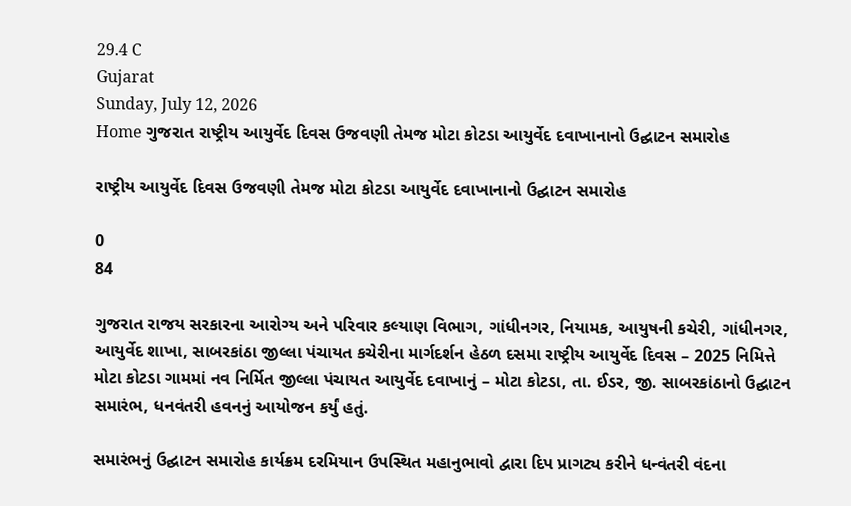29.4 C
Gujarat
Sunday, July 12, 2026
Home ગુજરાત રાષ્ટ્રીય આયુર્વેદ દિવસ ઉજવણી તેમજ મોટા કોટડા આયુર્વેદ દવાખાનાનો ઉદ્ઘાટન સમારોહ

રાષ્ટ્રીય આયુર્વેદ દિવસ ઉજવણી તેમજ મોટા કોટડા આયુર્વેદ દવાખાનાનો ઉદ્ઘાટન સમારોહ

0
84

ગુજરાત રાજય સરકારના આરોગ્ય અને પરિવાર કલ્યાણ વિભાગ, ગાંધીનગર, નિયામક, આયુષની કચેરી, ગાંધીનગર, આયુર્વેદ શાખા, સાબરકાંઠા જીલ્લા પંચાયત કચેરીના માર્ગદર્શન હેઠળ દસમા રાષ્ટ્રીય આયુર્વેદ દિવસ – 2025 નિમિત્તે મોટા કોટડા ગામમાં નવ નિર્મિત જીલ્લા પંચાયત આયુર્વેદ દવાખાનું – મોટા કોટડા, તા. ઈડર, જી. સાબરકાંઠાનો ઉદ્ઘાટન સમારંભ, ધનવંતરી હવનનું આયોજન કર્યું હતું.

સમારંભનું ઉદ્ઘાટન સમારોહ કાર્યક્રમ દરમિયાન ઉપસ્થિત મહાનુભાવો દ્વારા દિપ પ્રાગટ્ય કરીને ધન્વંતરી વંદના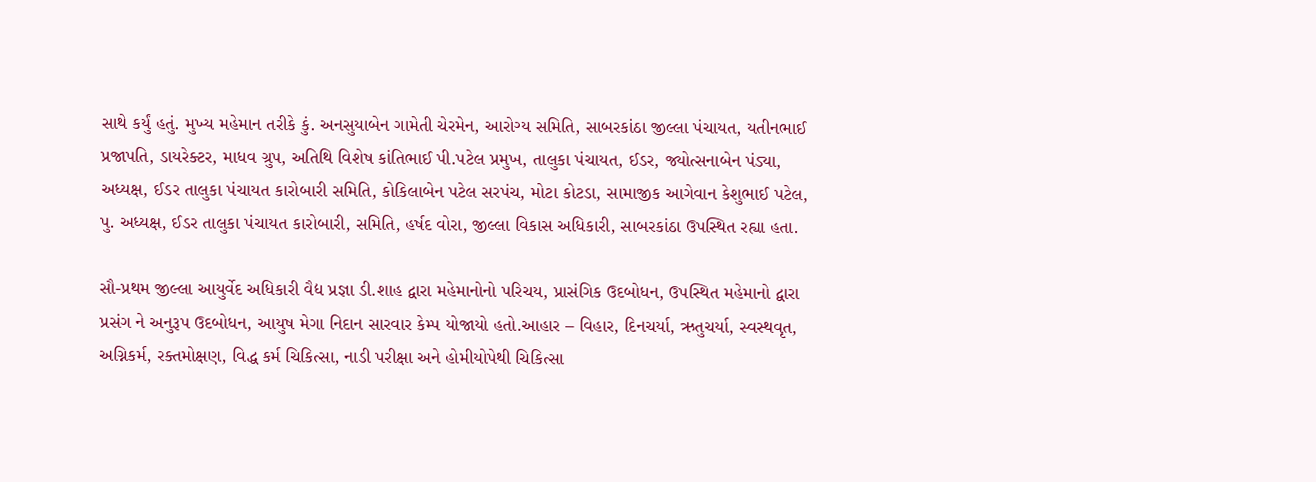સાથે કર્યું હતું. મુખ્ય મહેમાન તરીકે કું. અનસુયાબેન ગામેતી ચેરમેન, આરોગ્ય સમિતિ, સાબરકાંઠા જીલ્લા પંચાયત, યતીનભાઈ પ્રજાપતિ, ડાયરેક્ટર, માધવ ગ્રુપ, અતિથિ વિશેષ કાંતિભાઈ પી.પટેલ પ્રમુખ, તાલુકા પંચાયત, ઈડર, જ્યોત્સનાબેન પંડ્યા, અધ્યક્ષ, ઈડર તાલુકા પંચાયત કારોબારી સમિતિ, કોકિલાબેન પટેલ સરપંચ, મોટા કોટડા, સામાજીક આગેવાન કેશુભાઈ પટેલ, પુ. અધ્યક્ષ, ઈડર તાલુકા પંચાયત કારોબારી, સમિતિ, હર્ષદ વોરા, જીલ્લા વિકાસ અધિકારી, સાબરકાંઠા ઉપસ્થિત રહ્યા હતા.

સૌ-પ્રથમ જીલ્લા આયુર્વેદ અધિકારી વૈદ્ય પ્રજ્ઞા ડી.શાહ દ્વારા મહેમાનોનો પરિચય, પ્રાસંગિક ઉદબોધન, ઉપસ્થિત મહેમાનો દ્વારા પ્રસંગ ને અનુરૂપ ઉદબોધન, આયુષ મેગા નિદાન સારવાર કેમ્પ યોજાયો હતો.આહાર – વિહાર, દિનચર્યા, ઋતુચર્યા, સ્વસ્થવૃત, અગ્નિકર્મ, રક્તમોક્ષણ, વિદ્ધ કર્મ ચિકિત્સા, નાડી પરીક્ષા અને હોમીયોપેથી ચિકિત્સા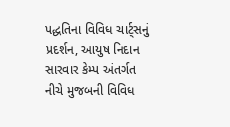પદ્ધતિના વિવિધ ચાર્ટ્સનું પ્રદર્શન, આયુષ નિદાન સારવાર કેમ્પ અંતર્ગત નીચે મુજબની વિવિધ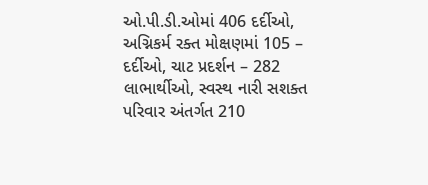ઓ.પી.ડી.ઓમાં 406 દર્દીઓ, અગ્નિકર્મ રક્ત મોક્ષણમાં 105 – દર્દીઓ, ચાટ પ્રદર્શન – 282 લાભાર્થીઓ, સ્વસ્થ નારી સશક્ત પરિવાર અંતર્ગત 210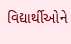વિદ્યાર્થીઓને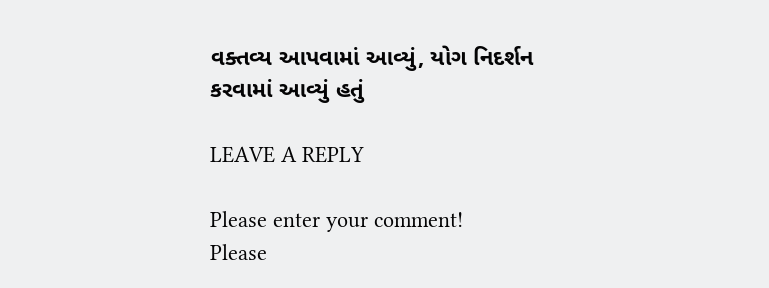વક્તવ્ય આપવામાં આવ્યું, યોગ નિદર્શન કરવામાં આવ્યું હતું

LEAVE A REPLY

Please enter your comment!
Please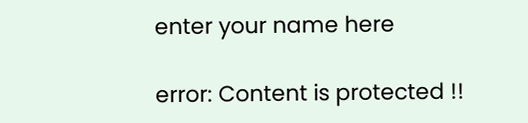enter your name here

error: Content is protected !!